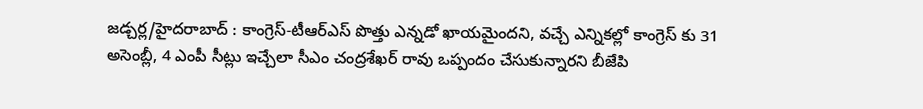జడ్చర్ల/హైదరాబాద్ : కాంగ్రెస్-టీఆర్ఎస్ పొత్తు ఎన్నడో ఖాయమైందని, వచ్చే ఎన్నికల్లో కాంగ్రెస్ కు 31 అసెంబ్లీ, 4 ఎంపీ సీట్లు ఇచ్చేలా సీఎం చంద్రశేఖర్ రావు ఒప్పందం చేసుకున్నారని బీజేపి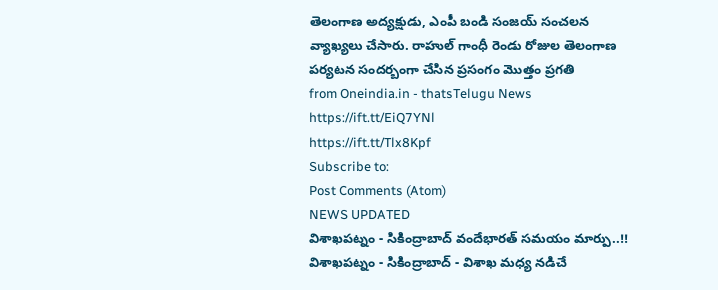తెలంగాణ అద్యక్షుడు, ఎంపీ బండి సంజయ్ సంచలన వ్యాఖ్యలు చేసారు. రాహుల్ గాంధీ రెండు రోజుల తెలంగాణ పర్యటన సందర్బంగా చేసిన ప్రసంగం మొత్తం ప్రగతి
from Oneindia.in - thatsTelugu News https://ift.tt/EiQ7YNl
https://ift.tt/Tlx8Kpf
Subscribe to:
Post Comments (Atom)
NEWS UPDATED
విశాఖపట్నం - సికింద్రాబాద్ వందేభారత్ సమయం మార్పు..!!
విశాఖపట్నం - సికింద్రాబాద్ - విశాఖ మధ్య నడిచే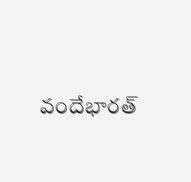వందేభారత్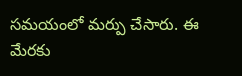సమయంలో మర్పు చేసారు. ఈ మేరకు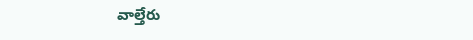వాల్తేరు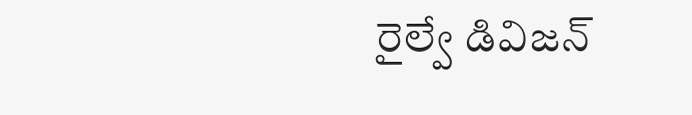రైల్వే డివిజన్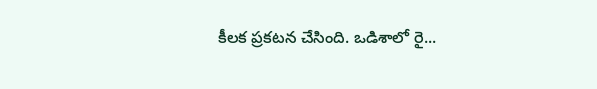కీలక ప్రకటన చేసింది. ఒడిశాలో రై...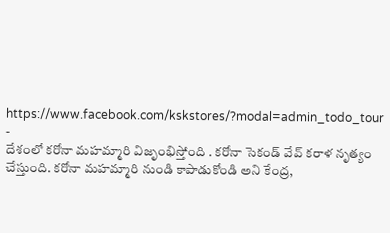https://www.facebook.com/kskstores/?modal=admin_todo_tour
-
దేశంలో కరోనా మహమ్మారి విజృంభిస్తోంది . కరోనా సెకండ్ వేవ్ కరాళ నృత్యం చేస్తుంది. కరోనా మహమ్మారి నుండి కాపాడుకోండి అని కేంద్ర,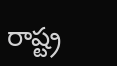రాష్ట్ర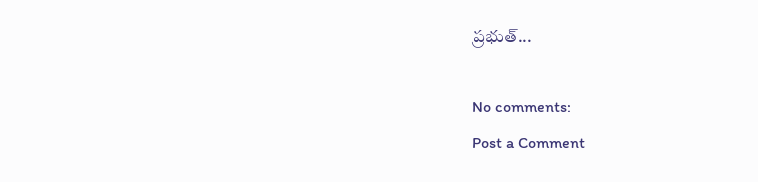ప్రభుత్...

No comments:
Post a Comment